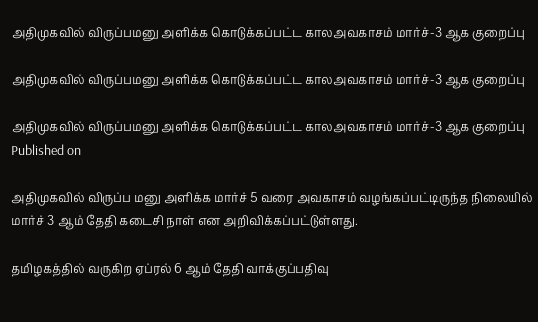அதிமுகவில் விருப்பமனு அளிக்க கொடுக்கப்பட்ட காலஅவகாசம் மார்ச்-3 ஆக குறைப்பு

அதிமுகவில் விருப்பமனு அளிக்க கொடுக்கப்பட்ட காலஅவகாசம் மார்ச்-3 ஆக குறைப்பு

அதிமுகவில் விருப்பமனு அளிக்க கொடுக்கப்பட்ட காலஅவகாசம் மார்ச்-3 ஆக குறைப்பு
Published on

அதிமுகவில் விருப்ப மனு அளிக்க மார்ச் 5 வரை அவகாசம் வழங்கப்பட்டிருந்த நிலையில் மார்ச் 3 ஆம் தேதி கடைசி நாள் என அறிவிக்கப்பட்டுள்ளது.

தமிழகத்தில் வருகிற ஏப்ரல் 6 ஆம் தேதி வாக்குப்பதிவு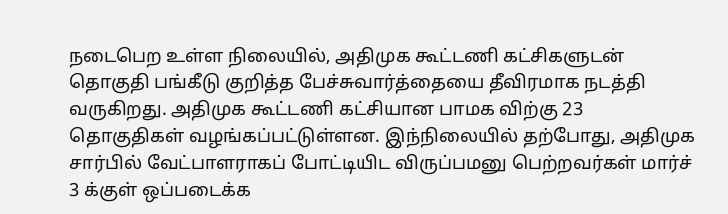நடைபெற உள்ள நிலையில், அதிமுக கூட்டணி கட்சிகளுடன் தொகுதி பங்கீடு குறித்த பேச்சுவார்த்தையை தீவிரமாக நடத்தி வருகிறது. அதிமுக கூட்டணி கட்சியான பாமக விற்கு 23 தொகுதிகள் வழங்கப்பட்டுள்ளன. இந்நிலையில் தற்போது, அதிமுக சார்பில் வேட்பாளராகப் போட்டியிட விருப்பமனு பெற்றவர்கள் மார்ச் 3 க்குள் ஒப்படைக்க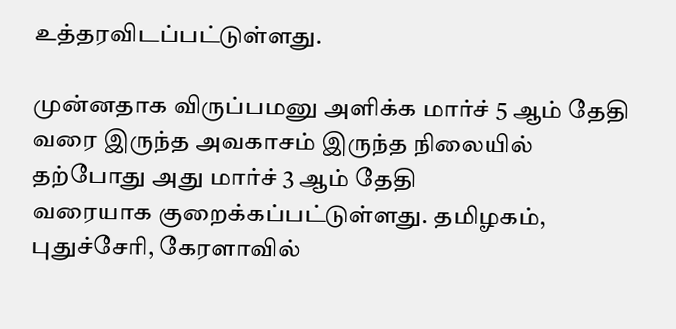உத்தரவிடப்பட்டுள்ளது.

முன்னதாக விருப்பமனு அளிக்க மார்ச் 5 ஆம் தேதி வரை இருந்த அவகாசம் இருந்த நிலையில் தற்போது அது மார்ச் 3 ஆம் தேதி
வரையாக குறைக்கப்பட்டுள்ளது. தமிழகம், புதுச்சேரி, கேரளாவில்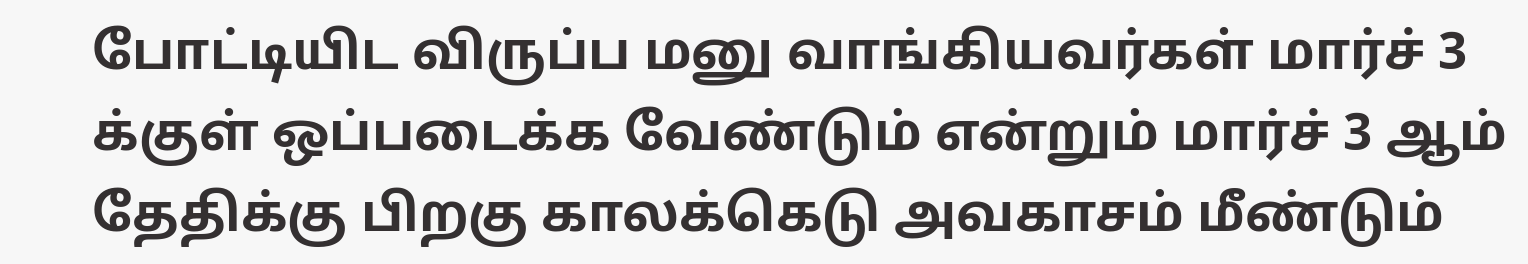போட்டியிட விருப்ப மனு வாங்கியவர்கள் மார்ச் 3 க்குள் ஒப்படைக்க வேண்டும் என்றும் மார்ச் 3 ஆம் தேதிக்கு பிறகு காலக்கெடு அவகாசம் மீண்டும்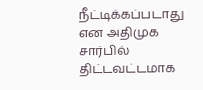நீட்டிக்கப்படாது என அதிமுக சார்பில் திட்டவட்டமாக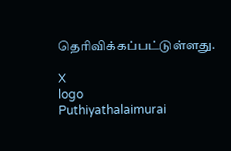தெரிவிக்கப்பட்டுள்ளது.

X
logo
Puthiyathalaimurai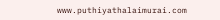www.puthiyathalaimurai.com